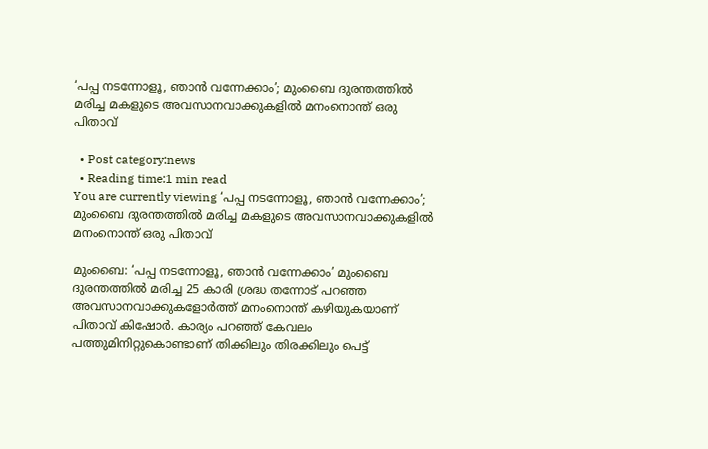‘പപ്പ നടന്നോളൂ, ഞാന്‍ വന്നേക്കാം’; മുംബൈ ദുരന്തത്തില്‍ മരിച്ച മകളുടെ അവസാനവാക്കുകളില്‍ മനംനൊന്ത് ഒരു പിതാവ്

  • Post category:news
  • Reading time:1 min read
You are currently viewing ‘പപ്പ നടന്നോളൂ, ഞാന്‍ വന്നേക്കാം’; മുംബൈ ദുരന്തത്തില്‍ മരിച്ച മകളുടെ അവസാനവാക്കുകളില്‍ മനംനൊന്ത് ഒരു പിതാവ്

മുംബൈ: ‘പപ്പ നടന്നോളൂ, ഞാന്‍ വന്നേക്കാം’ മുംബൈ ദുരന്തത്തില്‍ മരിച്ച 25 കാരി ശ്രദ്ധ തന്നോട് പറഞ്ഞ അവസാനവാക്കുകളോര്‍ത്ത് മനംനൊന്ത് കഴിയുകയാണ് പിതാവ് കിഷോര്‍. കാര്യം പറഞ്ഞ് കേവലം പത്തുമിനിറ്റുകൊണ്ടാണ് തിക്കിലും തിരക്കിലും പെട്ട്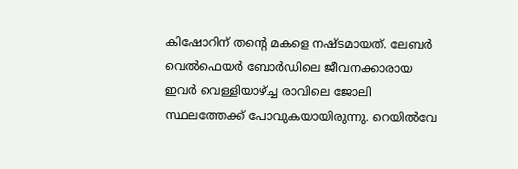കിഷോറിന് തന്റെ മകളെ നഷ്ടമായത്. ലേബര്‍ വെല്‍ഫെയര്‍ ബോര്‍ഡിലെ ജീവനക്കാരായ ഇവര്‍ വെള്ളിയാഴ്ച്ച രാവിലെ ജോലി സ്ഥലത്തേക്ക് പോവുകയായിരുന്നു. റെയില്‍വേ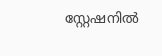സ്റ്റേഷനില്‍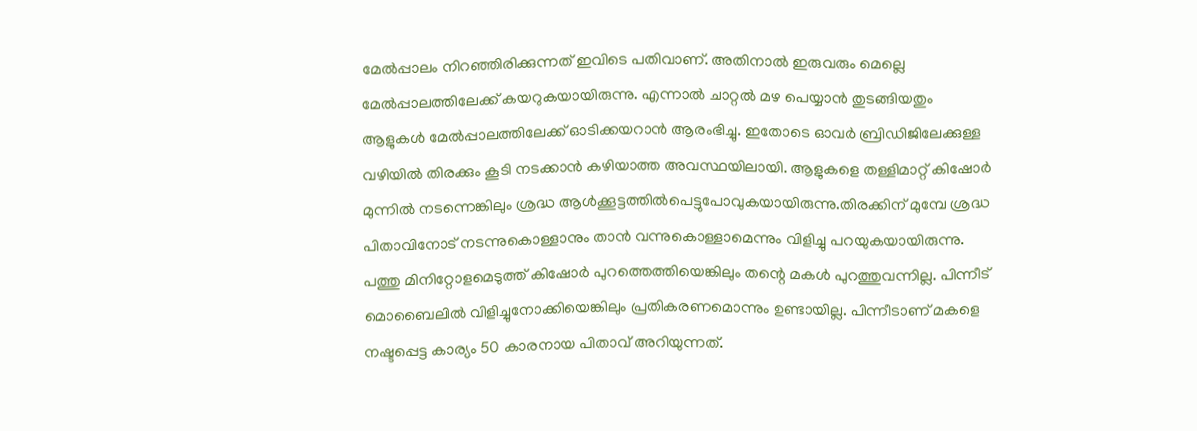മേല്‍പ്പാലം നിറഞ്ഞിരിക്കുന്നത് ഇവിടെ പതിവാണ്. അതിനാല്‍ ഇരുവരും മെല്ലെ മേല്‍പ്പാലത്തിലേക്ക് കയറുകയായിരുന്നു. എന്നാല്‍ ചാറ്റല്‍ മഴ പെയ്യാന്‍ തുടങ്ങിയതും ആളുകള്‍ മേല്‍പ്പാലത്തിലേക്ക് ഓടിക്കയറാന്‍ ആരംഭിച്ചു. ഇതോടെ ഓവര്‍ ബ്രിഡിജിലേക്കുള്ള വഴിയില്‍ തിരക്കും കൂടി നടക്കാന്‍ കഴിയാത്ത അവസ്ഥയിലായി. ആളുകളെ തള്ളിമാറ്റ് കിഷോര്‍ മുന്നില്‍ നടന്നെങ്കിലും ശ്രദ്ധ ആള്‍ക്കൂട്ടത്തില്‍പെട്ടുപോവുകയായിരുന്നു.തിരക്കിന് മുമ്പേ ശ്രദ്ധ പിതാവിനോട് നടന്നുകൊള്ളാനും താന്‍ വന്നുകൊള്ളാമെന്നും വിളിച്ചു പറയുകയായിരുന്നു. പത്തു മിനിറ്റോളമെടുത്ത് കിഷോര്‍ പുറത്തെത്തിയെങ്കിലും തന്റെ മകള്‍ പുറത്തുവന്നില്ല. പിന്നീട് മൊബൈലില്‍ വിളിച്ചുനോക്കിയെങ്കിലും പ്രതികരണമൊന്നും ഉണ്ടായില്ല. പിന്നീടാണ് മകളെ നഷ്ടപ്പെട്ട കാര്യം 50 കാരനായ പിതാവ് അറിയുന്നത്.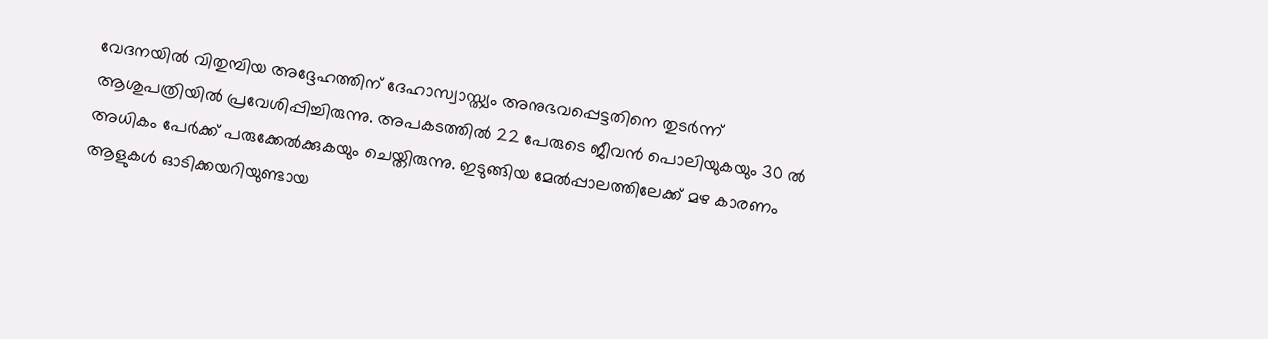വേദനയില്‍ വിതുമ്പിയ അദ്ദേഹത്തിന് ദേഹാസ്വാസ്ത്യം അനുഭവപ്പെട്ടതിനെ തുടര്‍ന്ന് ആശുപത്രിയില്‍ പ്രവേശിപ്പിച്ചിരുന്നു. അപകടത്തില്‍ 22 പേരുടെ ജീവന്‍ പൊലിയുകയും 30 ല്‍ അധികം പേര്‍ക്ക് പരുക്കേല്‍ക്കുകയും ചെയ്തിരുന്നു. ഇടുങ്ങിയ മേല്‍പ്പാലത്തിലേക്ക് മഴ കാരണം ആളുകള്‍ ഓടിക്കയറിയുണ്ടായ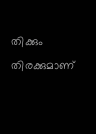തിക്കും തിരക്കുമാണ്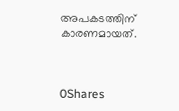അപകടത്തിന് കാരണമായത്.



0Shares